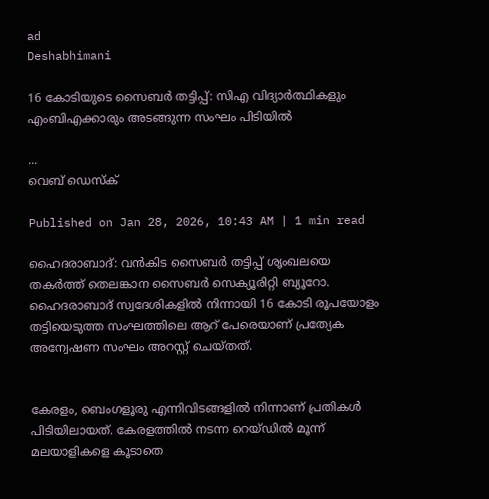ad
Deshabhimani

16 കോടിയുടെ സൈബർ തട്ടിപ്പ്: സിഎ വിദ്യാർത്ഥികളും എംബിഎക്കാരും അടങ്ങുന്ന സംഘം പിടിയിൽ

...
വെബ് ഡെസ്ക്

Published on Jan 28, 2026, 10:43 AM | 1 min read

ഹൈദരാബാദ്: വൻകിട സൈബർ തട്ടിപ്പ് ശൃംഖലയെ തകർത്ത് തെലങ്കാന സൈബർ സെക്യൂരിറ്റി ബ്യൂറോ. ഹൈദരാബാദ് സ്വദേശികളിൽ നിന്നായി 16 കോടി രൂപയോളം തട്ടിയെടുത്ത സംഘത്തിലെ ആറ് പേരെയാണ് പ്രത്യേക അന്വേഷണ സംഘം അറസ്റ്റ് ചെയ്തത്.


കേരളം, ബെംഗളൂരു എന്നിവിടങ്ങളിൽ നിന്നാണ് പ്രതികൾ പിടിയിലായത്. കേരളത്തിൽ നടന്ന റെയ്ഡിൽ മൂന്ന് മലയാളികളെ കൂടാതെ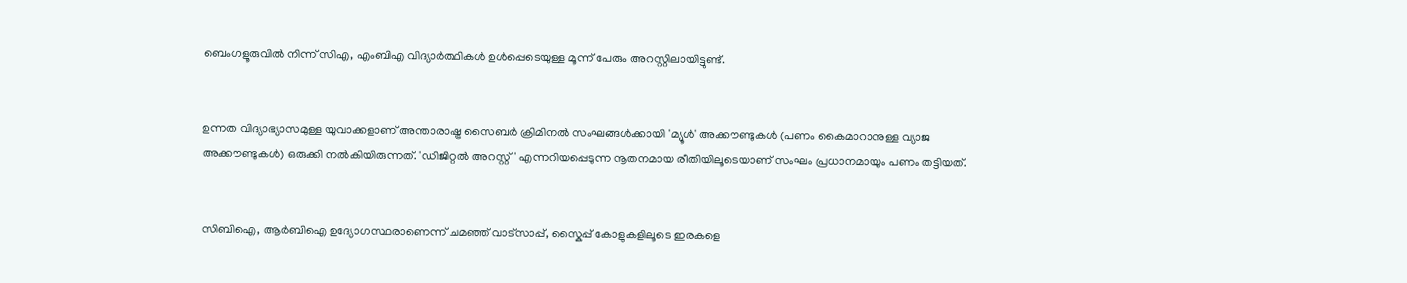ബെംഗളൂരുവിൽ നിന്ന് സിഎ, എംബിഎ വിദ്യാർത്ഥികൾ ഉൾപ്പെടെയുള്ള മൂന്ന് പേരും അറസ്റ്റിലായിട്ടുണ്ട്.


ഉന്നത വിദ്യാഭ്യാസമുള്ള യുവാക്കളാണ് അന്താരാഷ്ട്ര സൈബർ ക്രിമിനൽ സംഘങ്ങൾക്കായി 'മ്യൂൾ' അക്കൗണ്ടുകൾ (പണം കൈമാറാനുള്ള വ്യാജ അക്കൗണ്ടുകൾ) ഒരുക്കി നൽകിയിരുന്നത്. 'ഡിജിറ്റൽ അറസ്റ്റ്' എന്നറിയപ്പെടുന്ന നൂതനമായ രീതിയിലൂടെയാണ് സംഘം പ്രധാനമായും പണം തട്ടിയത്.


സിബിഐ, ആർബിഐ ഉദ്യോഗസ്ഥരാണെന്ന് ചമഞ്ഞ് വാട്സാപ്പ്, സ്കൈപ്പ് കോളുകളിലൂടെ ഇരകളെ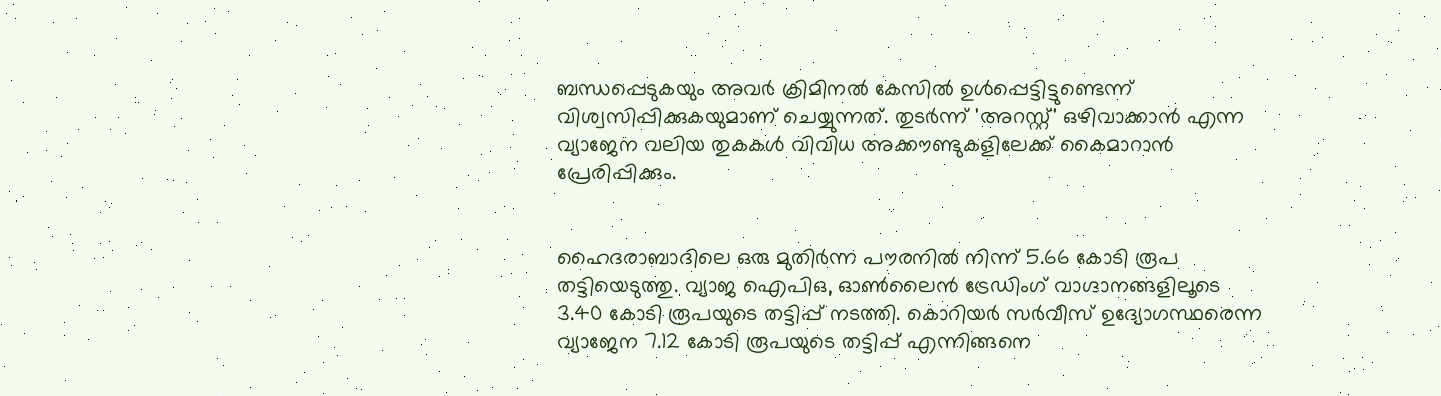ബന്ധപ്പെടുകയും അവർ ക്രിമിനൽ കേസിൽ ഉൾപ്പെട്ടിട്ടുണ്ടെന്ന് വിശ്വസിപ്പിക്കുകയുമാണ് ചെയ്യുന്നത്. തുടർന്ന് 'അറസ്റ്റ്' ഒഴിവാക്കാൻ എന്ന വ്യാജേന വലിയ തുകകൾ വിവിധ അക്കൗണ്ടുകളിലേക്ക് കൈമാറാൻ പ്രേരിപ്പിക്കും.


ഹൈദരാബാദിലെ ഒരു മുതിർന്ന പൗരനിൽ നിന്ന് 5.66 കോടി രൂപ തട്ടിയെടുത്തു. വ്യാജ ഐപിഒ, ഓൺലൈൻ ട്രേഡിംഗ് വാഗ്ദാനങ്ങളിലൂടെ 3.40 കോടി രൂപയുടെ തട്ടിപ്പ് നടത്തി. കൊറിയർ സർവീസ് ഉദ്യോഗസ്ഥരെന്ന വ്യാജേന 7.12 കോടി രൂപയുടെ തട്ടിപ്പ് എന്നിങ്ങനെ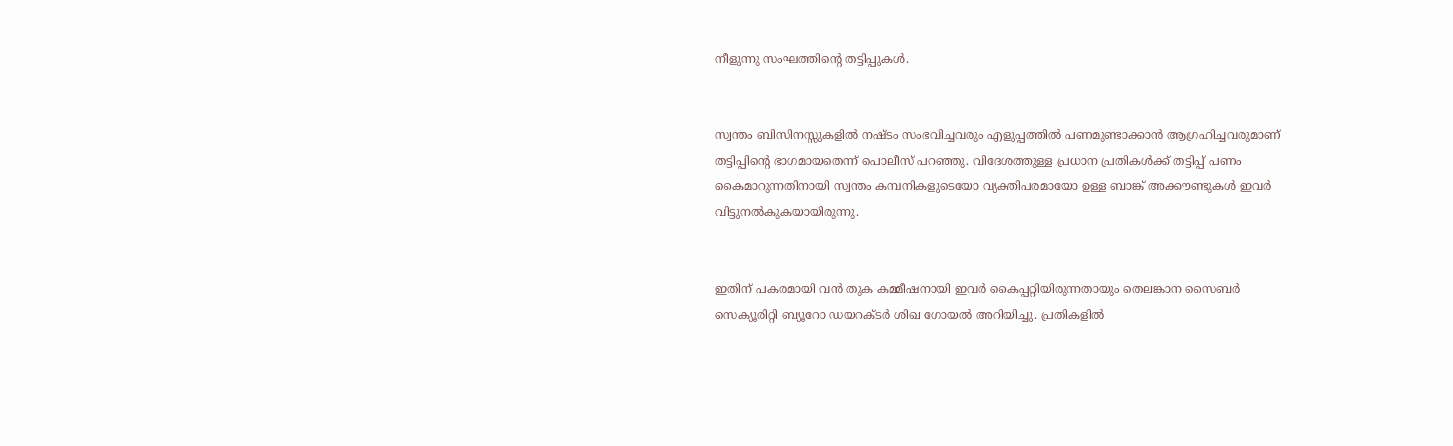നീളുന്നു സംഘത്തിന്റെ തട്ടിപ്പുകൾ.


സ്വന്തം ബിസിനസ്സുകളിൽ നഷ്ടം സംഭവിച്ചവരും എളുപ്പത്തിൽ പണമുണ്ടാക്കാൻ ആഗ്രഹിച്ചവരുമാണ് തട്ടിപ്പിന്റെ ഭാഗമായതെന്ന് പൊലീസ് പറഞ്ഞു. വിദേശത്തുള്ള പ്രധാന പ്രതികൾക്ക് തട്ടിപ്പ് പണം കൈമാറുന്നതിനായി സ്വന്തം കമ്പനികളുടെയോ വ്യക്തിപരമായോ ഉള്ള ബാങ്ക് അക്കൗണ്ടുകൾ ഇവർ വിട്ടുനൽകുകയായിരുന്നു.


ഇതിന് പകരമായി വൻ തുക കമ്മീഷനായി ഇവർ കൈപ്പറ്റിയിരുന്നതായും തെലങ്കാന സൈബർ സെക്യൂരിറ്റി ബ്യൂറോ ഡയറക്ടർ ശിഖ ഗോയൽ അറിയിച്ചു. പ്രതികളിൽ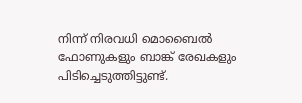നിന്ന് നിരവധി മൊബൈൽ ഫോണുകളും ബാങ്ക് രേഖകളും പിടിച്ചെടുത്തിട്ടുണ്ട്.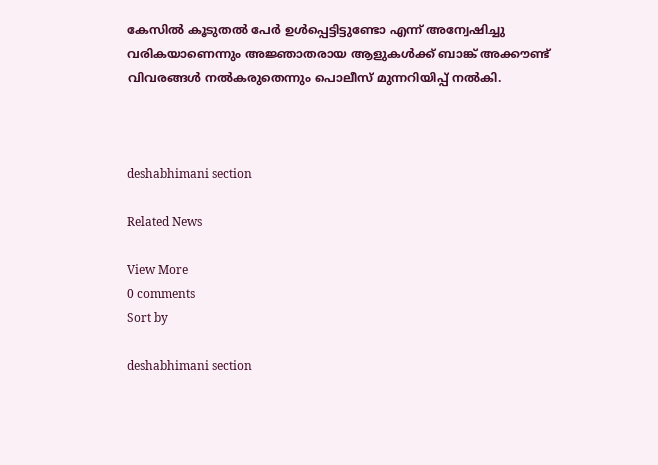കേസിൽ കൂടുതൽ പേർ ഉൾപ്പെട്ടിട്ടുണ്ടോ എന്ന് അന്വേഷിച്ചു വരികയാണെന്നും അജ്ഞാതരായ ആളുകൾക്ക് ബാങ്ക് അക്കൗണ്ട് വിവരങ്ങൾ നൽകരുതെന്നും പൊലീസ് മുന്നറിയിപ്പ് നൽകി.



deshabhimani section

Related News

View More
0 comments
Sort by

deshabhimani section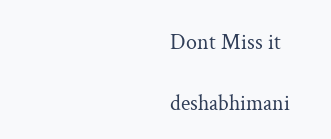Dont Miss it

deshabhimani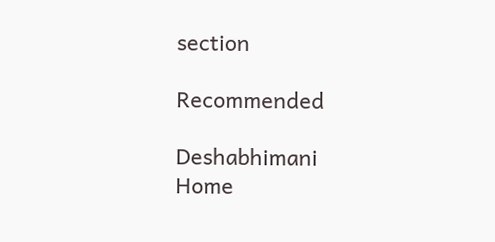section

Recommended

Deshabhimani
Home